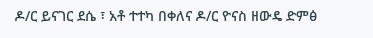ዶ/ር ይናገር ደሴ ፣ አቶ ተተካ በቀለና ዶ/ር ዮናስ ዘውዴ ድምፅ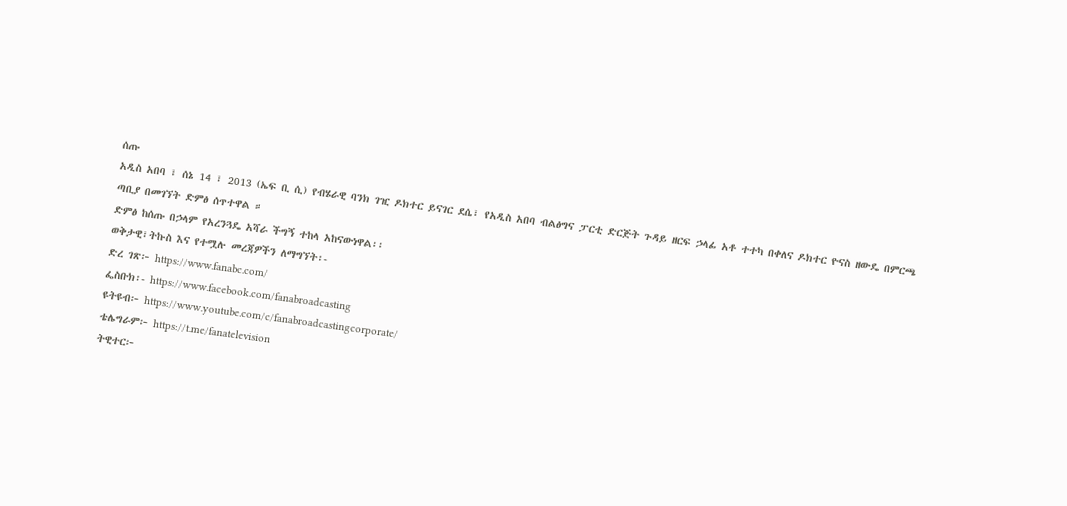ሰጡ
አዲስ አበባ ፣ ሰኔ 14 ፣ 2013 (ኤፍ ቢ ሲ) የብሄራዊ ባንክ ገዢ ዶክተር ይናገር ደሴ፣ የአዲስ አበባ ብልፅግና ፓርቲ ድርጅት ጉዳይ ዘርፍ ኃላፊ አቶ ተተካ በቀለና ዶክተር ዮናስ ዘውዴ በምርጫ ጣቢያ በመገኘት ድምፅ ሰጥተዋል ።
ድምፅ ከሰጡ በኃላም የአረንጓዴ አሻራ ችግኝ ተከላ አከናውነዋል፡፡
ወቅታዊ፣ትኩስ እና የተሟሉ መረጃዎችን ለማግኘት፡-
ድረ ገጽ፦ https://www.fanabc.com/
ፌስቡክ፡- https://www.facebook.com/fanabroadcasting
ዩትዩብ፦ https://www.youtube.com/c/fanabroadcastingcorporate/
ቴሌግራም፦ https://t.me/fanatelevision
ትዊተር፦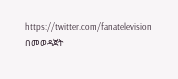https://twitter.com/fanatelevision በመወዳጀት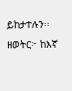ይከታተሉን፡፡
ዘወትር፦ ከእኛ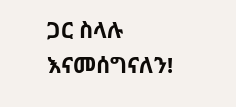ጋር ስላሉ እናመሰግናለን!